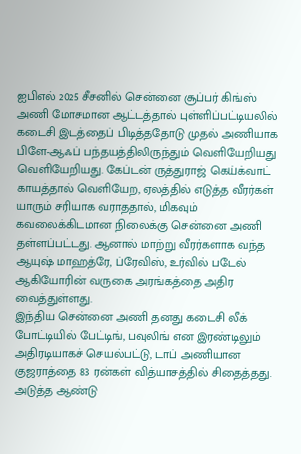ஐபிஎல் 2025 சீசனில் சென்னை சூப்பர் கிங்ஸ் அணி மோசமான ஆட்டத்தால் புள்ளிப்பட்டியலில் கடைசி இடத்தைப் பிடித்ததோடு முதல் அணியாக பிளே-ஆஃப் பந்தயத்திலிருந்தும் வெளியேறியது வெளியேறியது. கேப்டன் ருத்துராஜ் கெய்க்வாட் காயத்தால் வெளியேற, ஏலத்தில் எடுத்த வீரர்கள் யாரும் சரியாக வராததால், மிகவும் கவலைக்கிடமான நிலைக்கு சென்னை அணி தள்ளப்பட்டது. ஆனால் மாற்று வீரர்களாக வந்த ஆயுஷ் மாஹத்ரே, ப்ரேவிஸ், உர்வில் படேல் ஆகியோரின் வருகை அரங்கத்தை அதிர வைத்துள்ளது.
இந்திய சென்னை அணி தனது கடைசி லீக் போட்டியில் பேட்டிங், பவுலிங் என இரண்டிலும் அதிரடியாகச் செயல்பட்டு, டாப் அணியான குஜராத்தை 83 ரன்கள் வித்யாசத்தில் சிதைத்தது. அடுத்த ஆண்டு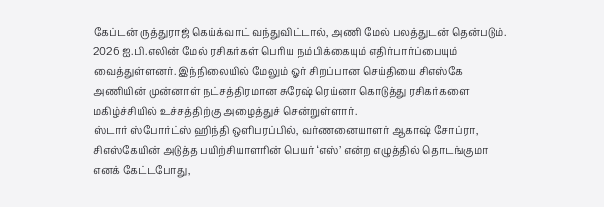கேப்டன் ருத்துராஜ் கெய்க்வாட் வந்துவிட்டால், அணி மேல் பலத்துடன் தென்படும். 2026 ஐ.பி.எலின் மேல் ரசிகர்கள் பெரிய நம்பிக்கையும் எதிர்பார்ப்பையும் வைத்துள்ளனர். இந்நிலையில் மேலும் ஓர் சிறப்பான செய்தியை சிஎஸ்கே அணியின் முன்னாள் நட்சத்திரமான சுரேஷ் ரெய்னா கொடுத்து ரசிகர்களை மகிழ்ச்சியில் உச்சத்திற்கு அழைத்துச் சென்றுள்ளார்.
ஸ்டார் ஸ்போர்ட்ஸ் ஹிந்தி ஒளிபரப்பில், வர்ணனையாளர் ஆகாஷ் சோப்ரா, சிஎஸ்கேயின் அடுத்த பயிற்சியாளரின் பெயர் ‘எஸ்’ என்ற எழுத்தில் தொடங்குமா எனக் கேட்டபோது,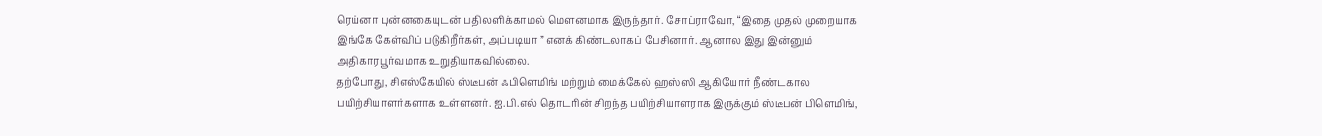ரெய்னா புன்னகையுடன் பதிலளிக்காமல் மௌனமாக இருந்தார். சோப்ராவோ, “இதை முதல் முறையாக இங்கே கேள்விப் படுகிறீர்கள், அப்படியா ” எனக் கிண்டலாகப் பேசினார். ஆனால இது இன்னும் அதிகாரபூர்வமாக உறுதியாகவில்லை.
தற்போது, சிஎஸ்கேயில் ஸ்டீபன் ஃபிளெமிங் மற்றும் மைக்கேல் ஹஸ்ஸி ஆகியோர் நீண்டகால பயிற்சியாளர்களாக உள்ளனர். ஐ.பி.எல் தொடரின் சிறந்த பயிற்சியாளராக இருக்கும் ஸ்டீபன் பிளெமிங்,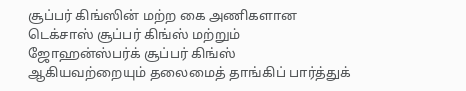சூப்பர் கிங்ஸின் மற்ற கை அணிகளான டெக்சாஸ் சூப்பர் கிங்ஸ் மற்றும் ஜோஹன்ஸ்பர்க் சூப்பர் கிங்ஸ் ஆகியவற்றையும் தலைமைத் தாங்கிப் பார்த்துக்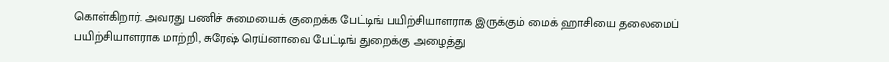கொள்கிறார். அவரது பணிச் சுமையைக் குறைக்க பேட்டிங் பயிற்சியாளராக இருக்கும் மைக் ஹாசியை தலைமைப் பயிற்சியாளராக மாற்றி, சுரேஷ் ரெய்னாவை பேட்டிங் துறைக்கு அழைத்து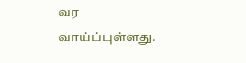வர வாய்ப்புள்ளது.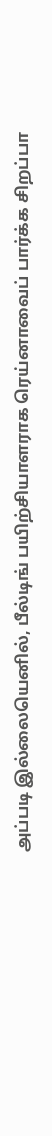அப்படி இல்லையெனில், பீல்டிங் பயிற்சியாளராக ரெய்னாவைப் பார்க்க சிறப்பா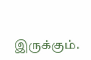இருக்கும்.